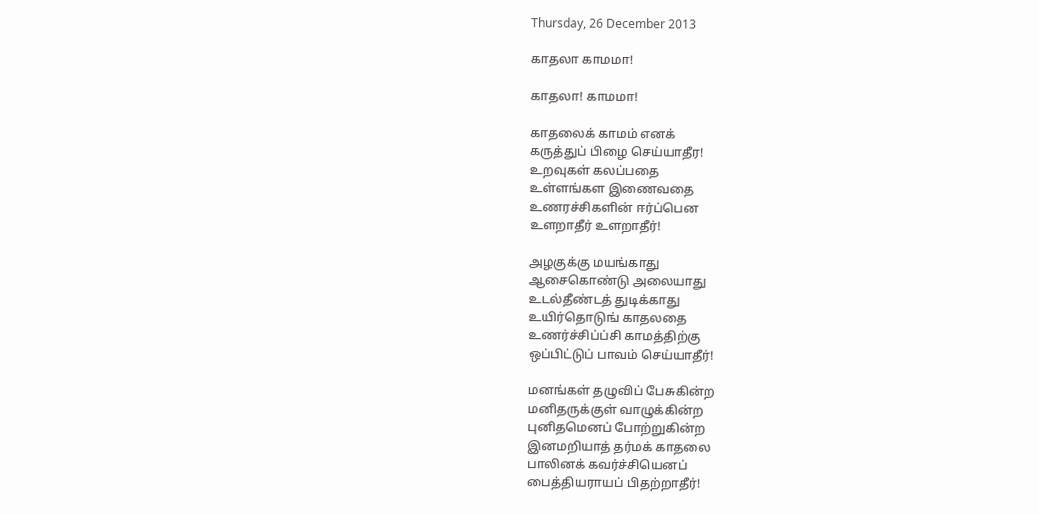Thursday, 26 December 2013

காதலா காமமா!

காதலா! காமமா!

காதலைக் காமம் எனக்
கருத்துப் பிழை செய்யாதீர!
உறவுகள் கலப்பதை
உள்ளங்கள இணைவதை
உணரச்சிகளின் ஈர்ப்பென
உளறாதீர் உளறாதீர்!

அழகுக்கு மயங்காது
ஆசைகொண்டு அலையாது
உடல்தீண்டத் துடிக்காது
உயிர்தொடுங் காதலதை
உணர்ச்சிப்ப்சி காமத்திற்கு
ஒப்பிட்டுப் பாவம் செய்யாதீர்!

மனங்கள் தழுவிப் பேசுகின்ற
மனிதருக்குள் வாழுக்கின்ற
புனிதமெனப் போற்றுகின்ற
இனமறியாத் தர்மக் காதலை
பாலினக் கவர்ச்சியெனப்
பைத்தியராயப் பிதற்றாதீர்!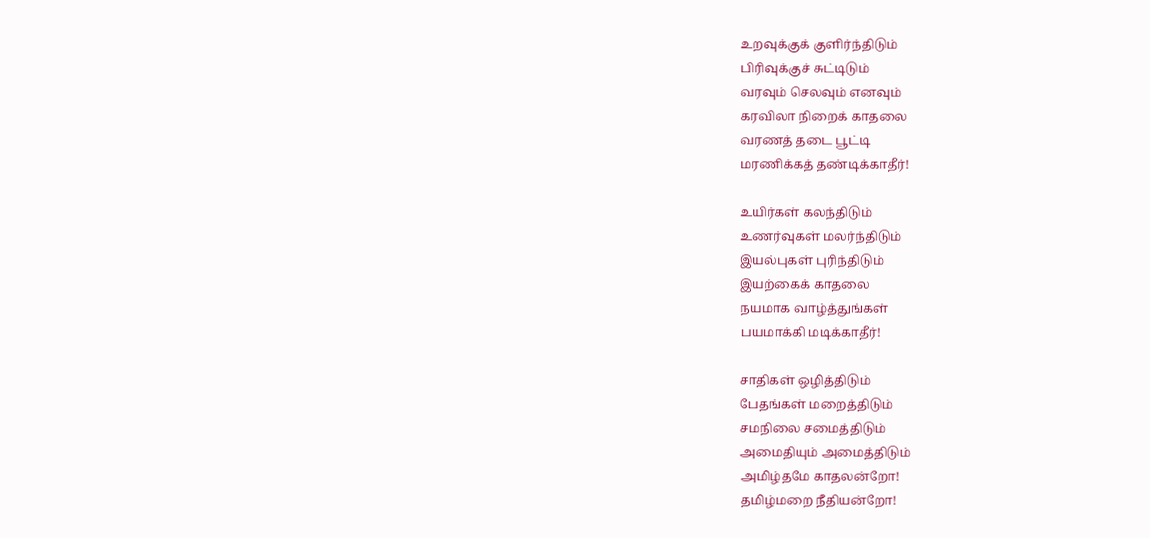உறவுக்குக் குளிர்ந்திடும்
பிரிவுக்குச் சுட்டிடும்
வரவும் செலவும் எனவும்
கரவிலா நிறைக் காதலை
வரணத் தடை பூட்டி
மரணிக்கத் தண்டிக்காதீர்!

உயிர்கள் கலந்திடும்
உணர்வுகள் மலர்ந்திடும்
இயல்புகள் புரிந்திடும்
இயற்கைக் காதலை
நயமாக வாழ்த்துங்கள்
பயமாக்கி மடிக்காதீர்!

சாதிகள் ஒழித்திடும்
பேதங்கள் மறைத்திடும்
சமநிலை சமைத்திடும்
அமைதியும் அமைத்திடும்
அமிழ்தமே காதலன்றோ!
தமிழ்மறை நீதியன்றோ!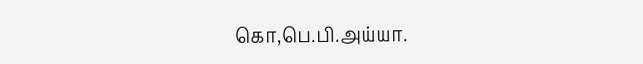கொ,பெ.பி.அய்யா.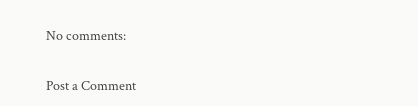No comments:

Post a Comment